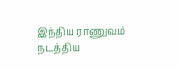இந்திய ராணுவம் நடத்திய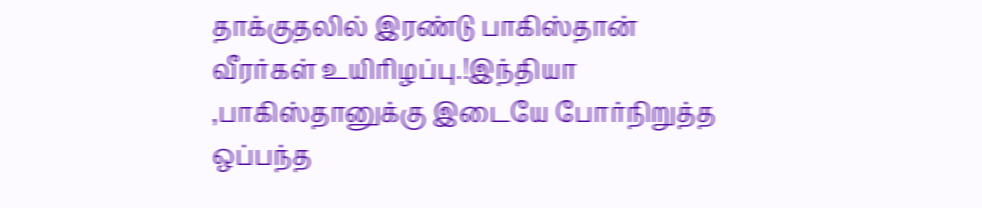தாக்குதலில் இரண்டு பாகிஸ்தான் வீரர்கள் உயிரிழப்பு.!இந்தியா ,பாகிஸ்தானுக்கு இடையே போர்நிறுத்த ஒப்பந்த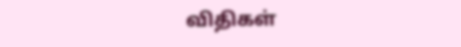விதிகள்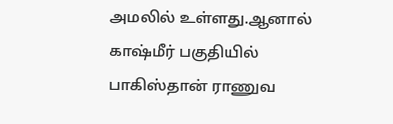அமலில் உள்ளது.ஆனால் காஷ்மீர் பகுதியில் பாகிஸ்தான் ராணுவ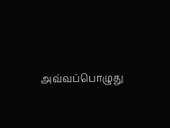அவ்வப்பொழுது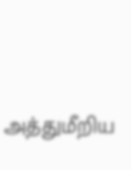அத்துமீறிய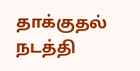தாக்குதல் நடத்தி